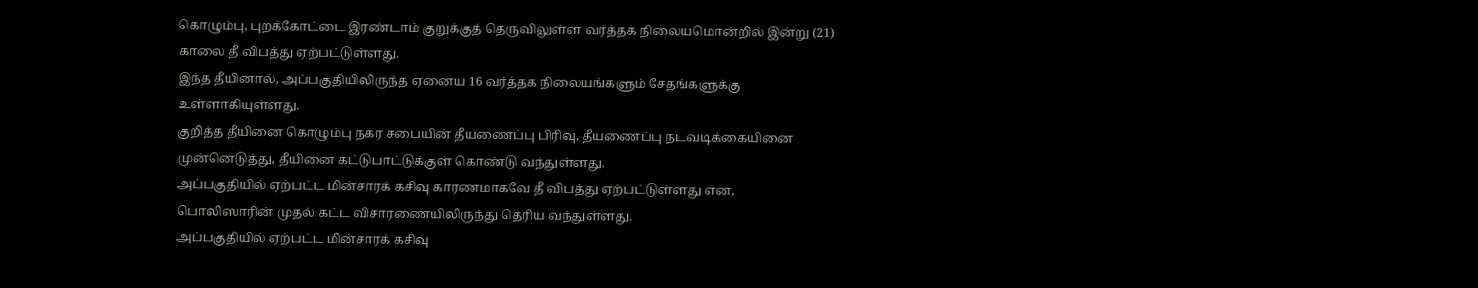கொழும்பு, புறக்கோட்டை இரண்டாம் குறுக்குத் தெருவிலுள்ள வர்த்தக நிலையமொன்றில் இன்று (21) காலை தீ விபத்து ஏற்பட்டுள்ளது.
இந்த தீயினால், அப்பகுதியிலிருந்த ஏனைய 16 வர்த்தக நிலையங்களும் சேதங்களுக்கு உள்ளாகியுள்ளது.
குறித்த தீயினை கொழும்பு நகர சபையின் தீயணைப்பு பிரிவு, தீயணைப்பு நடவடிக்கையினை முன்னெடுத்து, தீயினை கட்டுபாட்டுக்குள் கொண்டு வந்துள்ளது.
அப்பகுதியில் ஏற்பட்ட மின்சாரக் கசிவு காரணமாகவே தீ விபத்து ஏற்பட்டுள்ளது என, பொலிஸாரின் முதல் கட்ட விசாரணையிலிருந்து தெரிய வந்துள்ளது.
அப்பகுதியில் ஏற்பட்ட மின்சாரக் கசிவு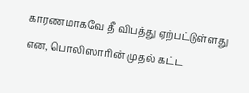காரணமாகவே தீ விபத்து ஏற்பட்டுள்ளது என, பொலிஸாரின் முதல் கட்ட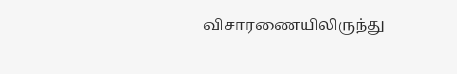விசாரணையிலிருந்து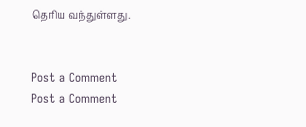தெரிய வந்துள்ளது.


Post a Comment
Post a Comment